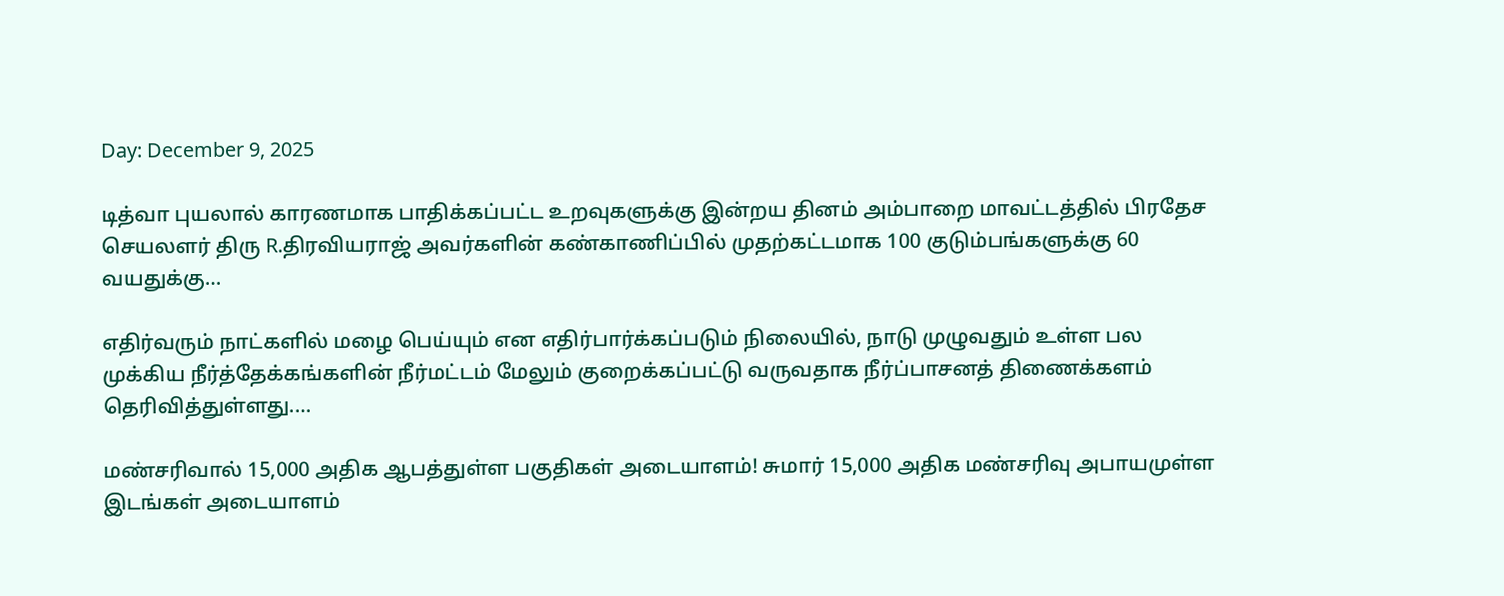Day: December 9, 2025

டித்வா புயலால் காரணமாக பாதிக்கப்பட்ட உறவுகளுக்கு இன்றய தினம் அம்பாறை மாவட்டத்தில் பிரதேச செயலளர் திரு R.திரவியராஜ் அவர்களின் கண்காணிப்பில் முதற்கட்டமாக 100 குடும்பங்களுக்கு 60 வயதுக்கு…

எதிர்வரும் நாட்களில் மழை பெய்யும் என எதிர்பார்க்கப்படும் நிலையில், நாடு முழுவதும் உள்ள பல முக்கிய நீர்த்தேக்கங்களின் நீர்மட்டம் மேலும் குறைக்கப்பட்டு வருவதாக நீர்ப்பாசனத் திணைக்களம் தெரிவித்துள்ளது.…

மண்சரிவால் 15,000 அதிக ஆபத்துள்ள பகுதிகள் அடையாளம்! சுமார் 15,000 அதிக மண்சரிவு அபாயமுள்ள இடங்கள் அடையாளம்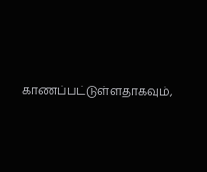காணப்பட்டுள்ளதாகவும்,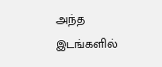அந்த இடங்களில்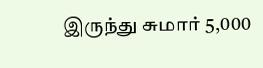இருந்து சுமார் 5,000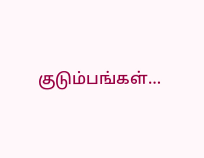குடும்பங்கள்…